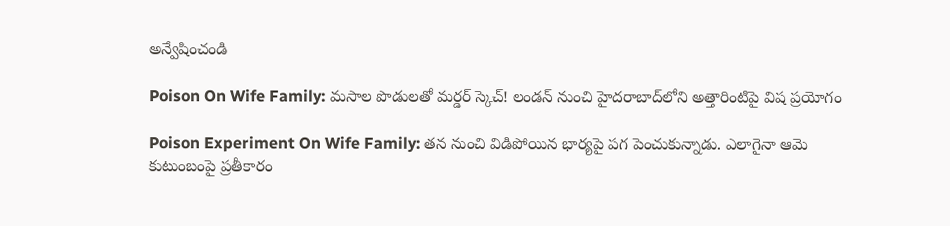అన్వేషించండి

Poison On Wife Family: మసాల పొడులతో మర్డర్ స్కెచ్! లండన్‌ నుంచి హైదరాబాద్‌లోని అత్తారింటిపై విష ప్రయోగం

Poison Experiment On Wife Family: తన నుంచి విడిపోయిన భార్యపై పగ పెంచుకున్నాడు. ఎలాగైనా ఆమె కుటుంబంపై ప్రతీకారం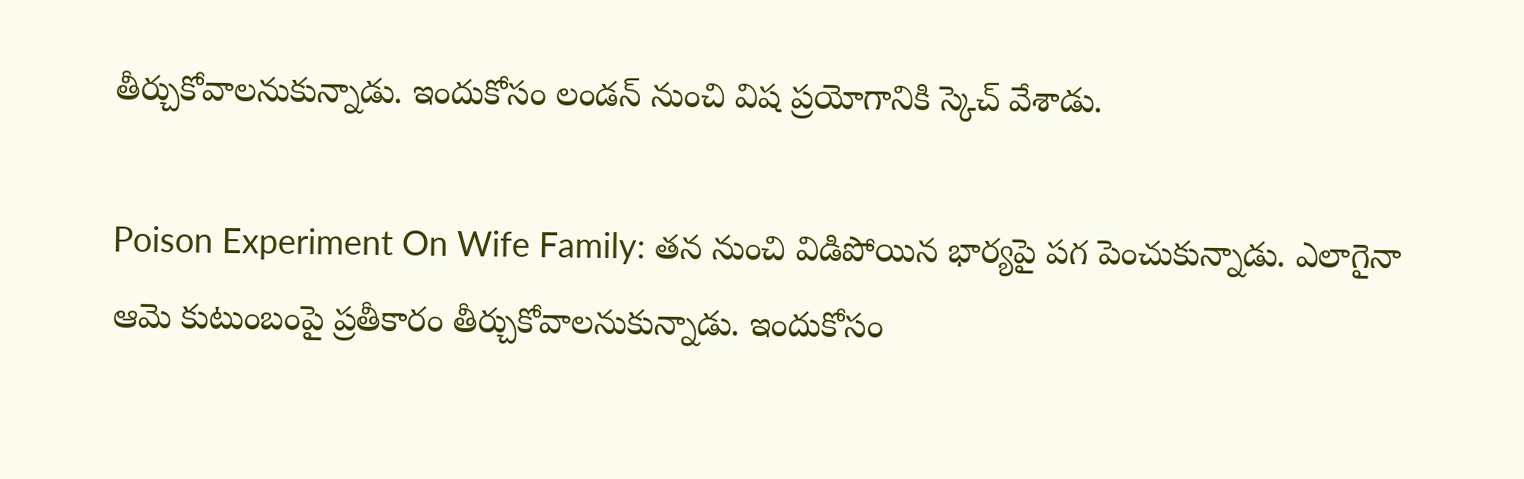తీర్చుకోవాలనుకున్నాడు. ఇందుకోసం లండన్ నుంచి విష ప్రయోగానికి స్కెచ్ వేశాడు.

Poison Experiment On Wife Family: తన నుంచి విడిపోయిన భార్యపై పగ పెంచుకున్నాడు. ఎలాగైనా ఆమె కుటుంబంపై ప్రతీకారం తీర్చుకోవాలనుకున్నాడు. ఇందుకోసం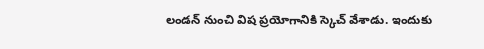లండన్ నుంచి విష ప్రయోగానికి స్కెచ్ వేశాడు. ఇందుకు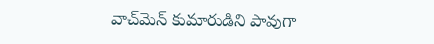వాచ్‌మెన్ కుమారుడిని పావుగా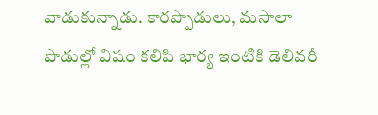వాడుకున్నాడు. కారప్పొడులు, మసాలా పొడుల్లో విషం కలిపి భార్య ఇంటికి డెలివరీ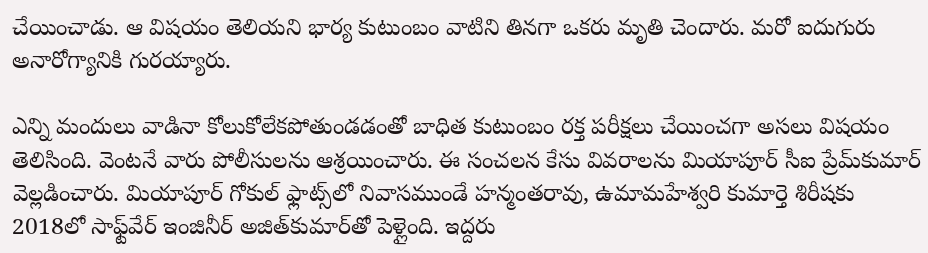చేయించాడు. ఆ విషయం తెలియని భార్య కుటుంబం వాటిని తినగా ఒకరు మృతి చెందారు. మరో ఐదుగురు అనారోగ్యానికి గురయ్యారు.

ఎన్ని మందులు వాడినా కోలుకోలేకపోతుండడంతో బాధిత కుటుంబం రక్త పరీక్షలు చేయించగా అసలు విషయం తెలిసింది. వెంటనే వారు పోలీసులను ఆశ్రయించారు. ఈ సంచలన కేసు వివరాలను మియాపూర్‌ సీఐ ప్రేమ్‌కుమార్‌ వెల్లడించారు. మియాపూర్‌ గోకుల్‌ ఫ్లాట్స్‌లో నివాసముండే హన్మంతరావు, ఉమామహేశ్వరి కుమార్తె శిరీషకు 2018లో సాఫ్ట్‌వేర్‌ ఇంజినీర్ అజిత్‌కుమార్‌తో పెళ్లైంది. ఇద్దరు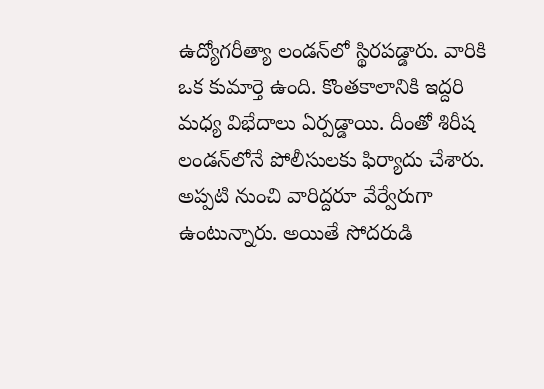ఉద్యోగరీత్యా లండన్‌లో స్థిరపడ్డారు. వారికి ఒక కుమార్తె ఉంది. కొంతకాలానికి ఇద్దరి మధ్య విభేదాలు ఏర్పడ్డాయి. దీంతో శిరీష లండన్‌లోనే పోలీసులకు ఫిర్యాదు చేశారు. అప్పటి నుంచి వారిద్దరూ వేర్వేరుగా ఉంటున్నారు. అయితే సోదరుడి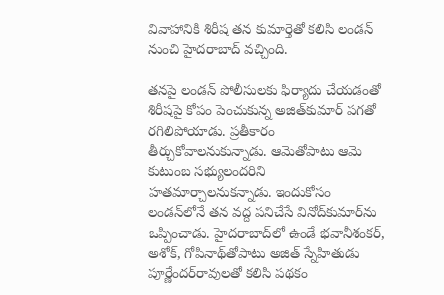వివాహానికి శిరీష తన కుమార్తెతో కలిసి లండన్‌ నుంచి హైదరాబాద్‌ వచ్చింది.

తనపై లండన్ పోలీసులకు ఫిర్యాదు చేయడంతో శిరీషపై కోపం పెంచుకున్న అజిత్‌కుమార్‌ పగతో రగిలిపోయాడు. ప్రతీకారం తీర్చుకోవాలనుకున్నాడు. ఆమెతోపాటు ఆమె కుటుంబ సభ్యులందరిని హతమార్చాలనుకన్నాడు. ఇందుకోసం లండన్‌లోనే తన వద్ద పనిచేసే వినోద్‌కుమార్‌ను ఒప్పించాడు. హైదరాబాద్‌లో ఉండే భవానీశంకర్‌, అశోక్‌, గోపినాథ్‌తోపాటు అజిత్‌ స్నేహితుడు పూర్ణేందర్‌రావులతో కలిసి పథకం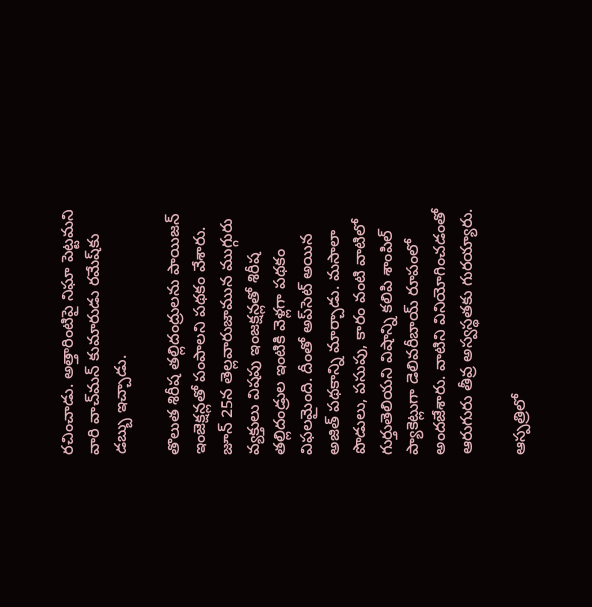రచించాడు. అత్తారింటిపై నిఘా పెట్టమని వారి వాచ్‌మన్‌ కుమారుడు రమేష్‌కు డబ్బు ఇచ్చాడు.

తొలుత శిరీష తల్లిదంద్రులను పాయిజన్ ఇంజెక్షన్లతో పంపాలని పథకం వేశారు. జూన్‌ 25న తెల్లవారుజామున ముగ్గురు వ్యక్తులు విషపు ఇంజక్షన్లతో శిరీష తల్లిదండ్రుల ఇంటికి వెళ్లగా పథకం విఫలమైంది. దీంతో అప్‌సెట్ అయిన అజిత్ పథకాన్ని మార్చాడు. మసాలా పొడులు, పసుపు, కారం వంటి వాటిలో గుర్తుతెలియని విషాన్ని కలిపి శాంపిల్‌ ప్యాకెట్లుగా డెలివరీబాయ్‌ రూపంలో అందజేశారు. వాటిని వినియోగించడంతో ఆరుగురు తీవ్ర అస్వస్థతకు గురయ్యారు.

ఆస్పత్రిలో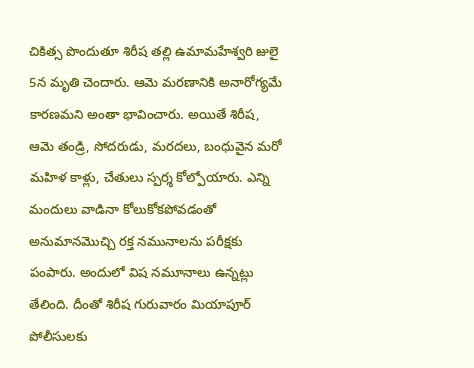చికిత్స పొందుతూ శిరీష తల్లి ఉమామహేశ్వరి జులై 5న మృతి చెందారు. ఆమె మరణానికి అనారోగ్యమే కారణమని అంతా భావించారు. అయితే శిరీష, ఆమె తండ్రి, సోదరుడు, మరదలు, బంధువైన మరో మహిళ కాళ్లు, చేతులు స్పర్శ కోల్పోయారు. ఎన్ని మందులు వాడినా కోలుకోకపోవడంతో అనుమానమొచ్చి రక్త నమునాలను పరీక్షకు పంపారు. అందులో విష నమూనాలు ఉన్నట్లు తేలింది. దీంతో శిరీష గురువారం మియాపూర్‌ పోలీసులకు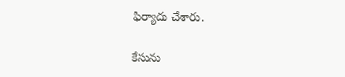ఫిర్యాదు చేశారు.

కేసును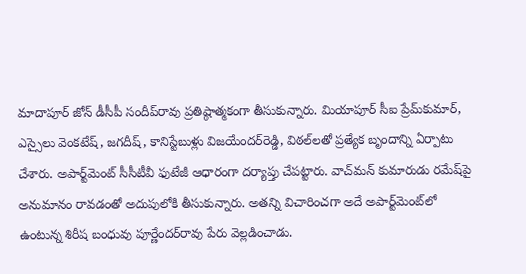మాదాపూర్‌ జోన్‌ డీసీపీ సందీప్‌రావు ప్రతిష్ఠాత్మకంగా తీసుకున్నారు. మియాపూర్‌ సీఐ ప్రేమ్‌కుమార్‌, ఎస్సైలు వెంకటేష్‌, జగదీష్‌, కానిస్టేబుళ్లు విజయేందర్‌రెడ్డి, విఠల్‌లతో ప్రత్యేక బృందాన్ని ఏర్పాటు చేశారు. అపార్ట్‌మెంట్‌ సీసీటీవీ ఫుటేజీ ఆధారంగా దర్యాప్తు చేపట్టారు. వాచ్‌మన్‌ కుమారుడు రమేష్‌పై అనుమానం రావడంతో అదుపులోకి తీసుకున్నారు. అతన్ని విచారించగా అదే అపార్ట్‌మెంట్‌లో ఉంటున్న శిరీష బంధువు పూర్ణేందర్‌రావు పేరు వెల్లడించాడు.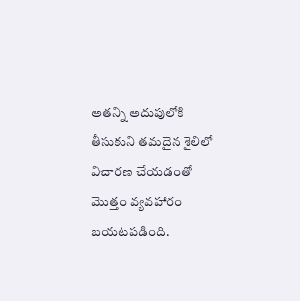అతన్ని అదుపులోకి తీసుకుని తమదైన శైలిలో విచారణ చేయడంతో మొత్తం వ్యవహారం బయటపడింది.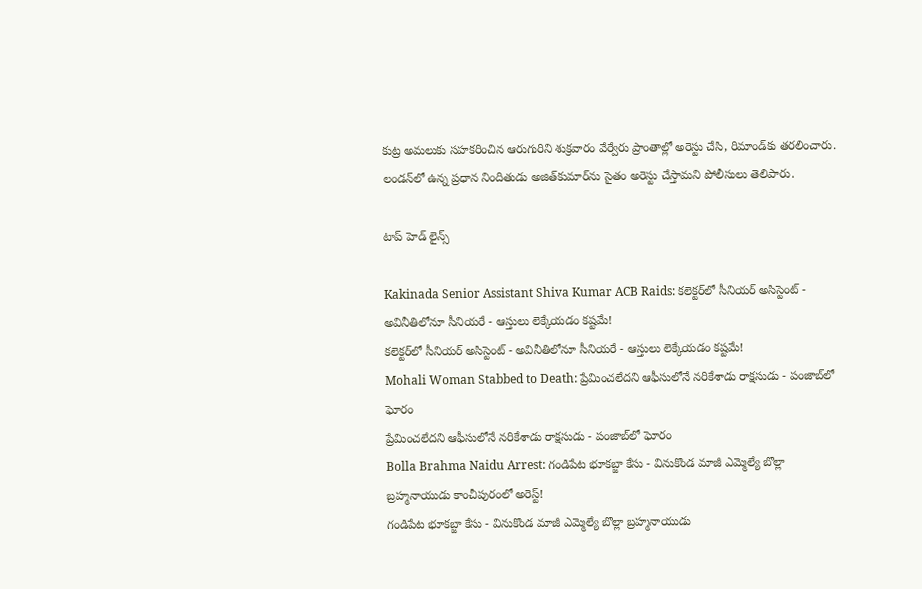కుట్ర అమలుకు సహకరించిన ఆరుగురిని శుక్రవారం వేర్వేరు ప్రాంతాల్లో అరెస్టు చేసి, రిమాండ్‌కు తరలించారు. లండన్‌లో ఉన్న ప్రధాన నిందితుడు అజిత్‌కుమార్‌ను సైతం అరెస్టు చేస్తామని పోలీసులు తెలిపారు.

టాప్ హెడ్ లైన్స్

Kakinada Senior Assistant Shiva Kumar ACB Raids: కలెక్టర్‌లో సీనియర్ అసిస్టెంట్ - అవినీతిలోనూ సీనియరే - ఆస్తులు లెక్కేయడం కష్టమే!
కలెక్టర్‌లో సీనియర్ అసిస్టెంట్ - అవినీతిలోనూ సీనియరే - ఆస్తులు లెక్కేయడం కష్టమే!
Mohali Woman Stabbed to Death: ప్రేమించలేదని ఆఫీసులోనే నరికేశాడు రాక్షసుడు - పంజాబ్‌లో ఘోరం
ప్రేమించలేదని ఆఫీసులోనే నరికేశాడు రాక్షసుడు - పంజాబ్‌లో ఘోరం
Bolla Brahma Naidu Arrest: గండిపేట భూకబ్జా కేసు - వినుకొండ మాజీ ఎమ్మెల్యే బొల్లా బ్రహ్మనాయుడు కాంచీపురంలో అరెస్ట్!
గండిపేట భూకబ్జా కేసు - వినుకొండ మాజీ ఎమ్మెల్యే బొల్లా బ్రహ్మనాయుడు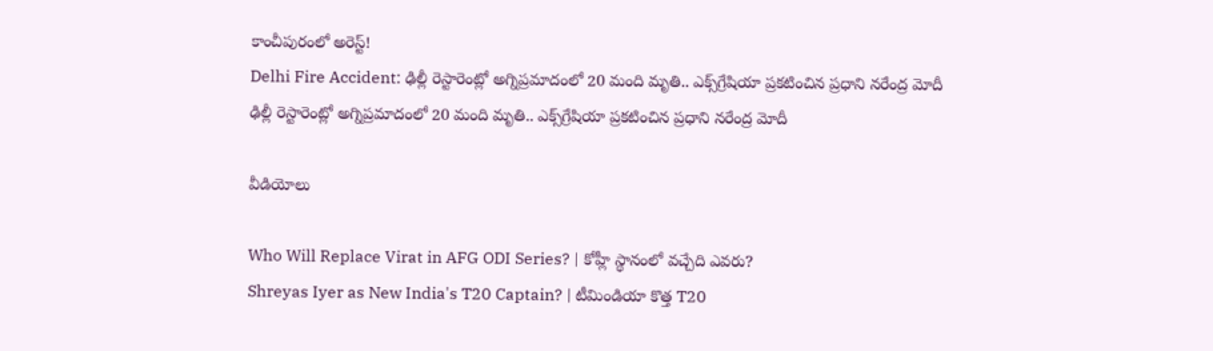కాంచీపురంలో అరెస్ట్!
Delhi Fire Accident: ఢిల్లీ రెస్టారెంట్లో అగ్నిప్రమాదంలో 20 మంది మృతి.. ఎక్స్‌గ్రేషియా ప్రకటించిన ప్రధాని నరేంద్ర మోదీ
ఢిల్లీ రెస్టారెంట్లో అగ్నిప్రమాదంలో 20 మంది మృతి.. ఎక్స్‌గ్రేషియా ప్రకటించిన ప్రధాని నరేంద్ర మోదీ

వీడియోలు

Who Will Replace Virat in AFG ODI Series? | కోహ్లీ స్థానంలో వచ్చేది ఎవరు?
Shreyas Iyer as New India's T20 Captain? | టీమిండియా కొత్త T20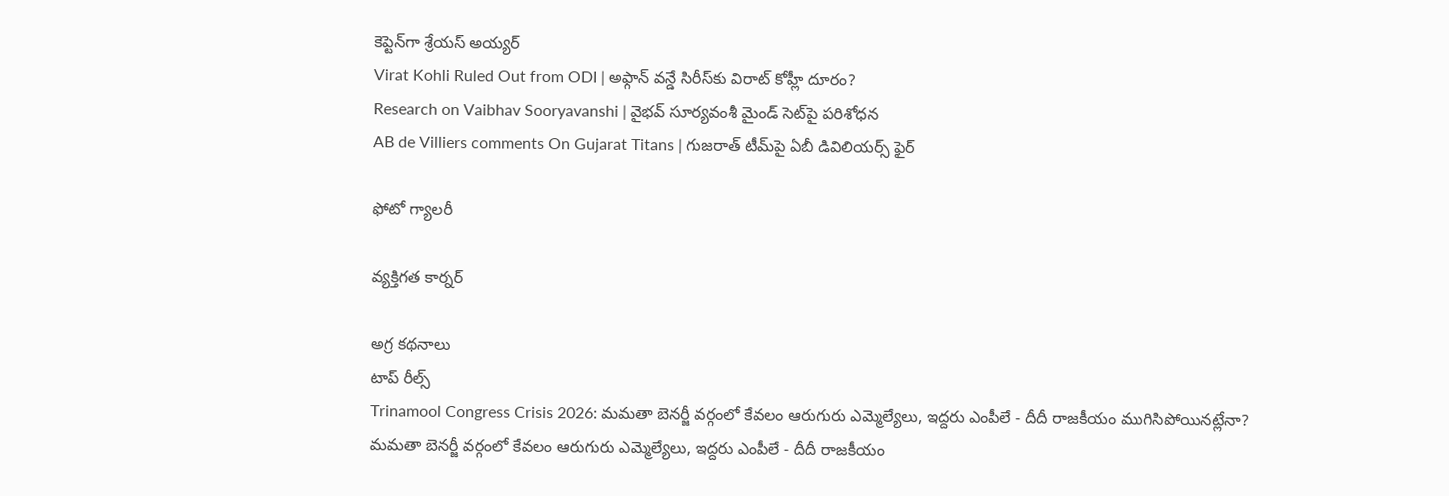కెప్టెన్‌గా శ్రేయస్ అయ్యర్
Virat Kohli Ruled Out from ODI | అఫ్గాన్ వన్డే సిరీస్‌కు విరాట్ కోహ్లీ దూరం?
Research on Vaibhav Sooryavanshi | వైభవ్ సూర్యవంశీ మైండ్‌ సెట్‌పై పరిశోధన
AB de Villiers comments On Gujarat Titans | గుజరాత్ టీమ్‌పై ఏబీ డివిలియర్స్ ఫైర్

ఫోటో గ్యాలరీ

వ్యక్తిగత కార్నర్

అగ్ర కథనాలు
టాప్ రీల్స్
Trinamool Congress Crisis 2026: మమతా బెనర్జీ వర్గంలో కేవలం ఆరుగురు ఎమ్మెల్యేలు, ఇద్దరు ఎంపీలే - దీదీ రాజకీయం ముగిసిపోయినట్లేనా?
మమతా బెనర్జీ వర్గంలో కేవలం ఆరుగురు ఎమ్మెల్యేలు, ఇద్దరు ఎంపీలే - దీదీ రాజకీయం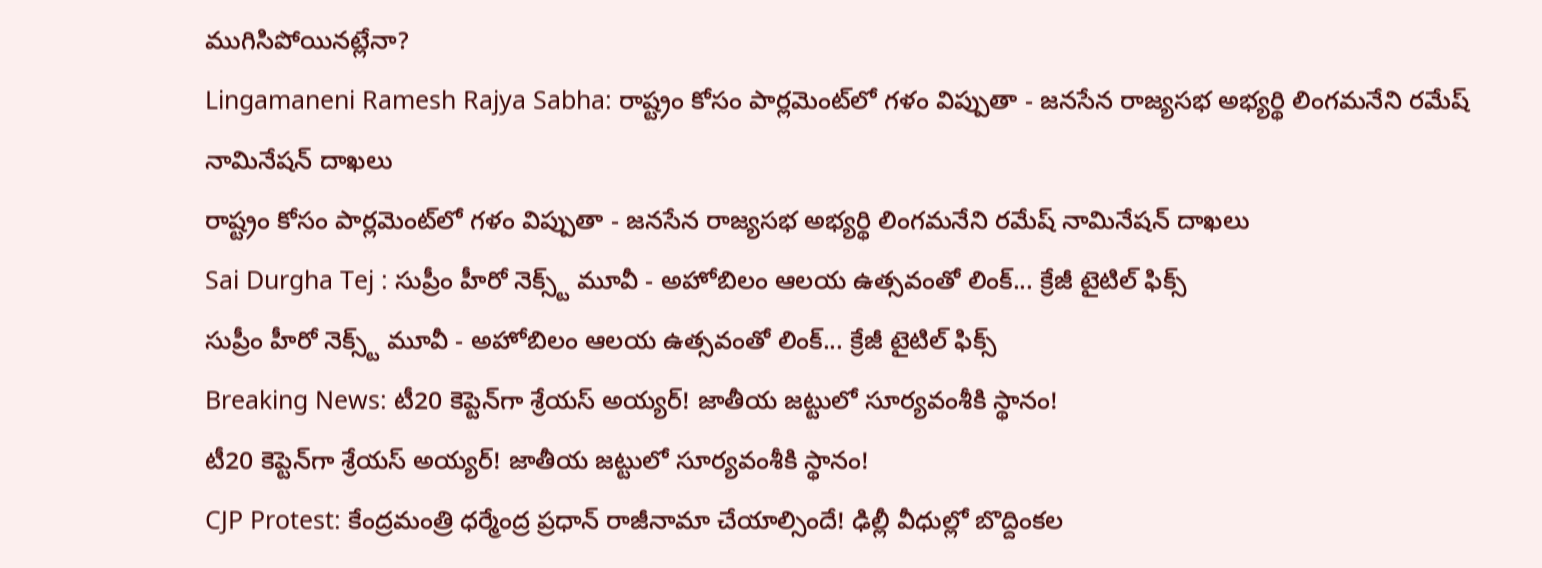ముగిసిపోయినట్లేనా?
Lingamaneni Ramesh Rajya Sabha: రాష్ట్రం కోసం పార్లమెంట్‌లో గళం విప్పుతా - జనసేన రాజ్యసభ అభ్యర్థి లింగమనేని రమేష్ నామినేషన్ దాఖలు
రాష్ట్రం కోసం పార్లమెంట్‌లో గళం విప్పుతా - జనసేన రాజ్యసభ అభ్యర్థి లింగమనేని రమేష్ నామినేషన్ దాఖలు
Sai Durgha Tej : సుప్రీం హీరో నెక్స్ట్ మూవీ - అహోబిలం ఆలయ ఉత్సవంతో లింక్... క్రేజీ టైటిల్ ఫిక్స్
సుప్రీం హీరో నెక్స్ట్ మూవీ - అహోబిలం ఆలయ ఉత్సవంతో లింక్... క్రేజీ టైటిల్ ఫిక్స్
Breaking News: టీ20 కెప్టెన్‌గా శ్రేయస్ అయ్యర్‌! జాతీయ జట్టులో సూర్యవంశీకి స్థానం!
టీ20 కెప్టెన్‌గా శ్రేయస్ అయ్యర్‌! జాతీయ జట్టులో సూర్యవంశీకి స్థానం!
CJP Protest: కేంద్రమంత్రి ధర్మేంద్ర ప్రధాన్ రాజీనామా చేయాల్సిందే! ఢిల్లీ వీధుల్లో బొద్దింకల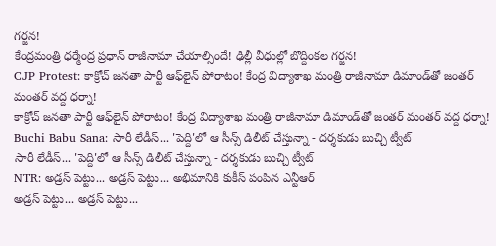గర్జన!
కేంద్రమంత్రి ధర్మేంద్ర ప్రధాన్ రాజీనామా చేయాల్సిందే! ఢిల్లీ వీధుల్లో బొద్దింకల గర్జన!
CJP Protest: కాక్రోచ్‌ జనతా పార్టీ ఆఫ్‌లైన్ పోరాటం! కేంద్ర విద్యాశాఖ మంత్రి రాజీనామా డిమాండ్‌తో జంతర్‌ మంతర్ వద్ద ధర్నా!
కాక్రోచ్‌ జనతా పార్టీ ఆఫ్‌లైన్ పోరాటం! కేంద్ర విద్యాశాఖ మంత్రి రాజీనామా డిమాండ్‌తో జంతర్‌ మంతర్ వద్ద ధర్నా!
Buchi Babu Sana: సారీ లేడీస్... 'పెద్ది'లో ఆ సీన్స్ డిలీట్ చేస్తున్నా - దర్శకుడు బుచ్చి ట్వీట్
సారీ లేడీస్... 'పెద్ది'లో ఆ సీన్స్ డిలీట్ చేస్తున్నా - దర్శకుడు బుచ్చి ట్వీట్
NTR: అడ్రస్ పెట్టు... అడ్రస్ పెట్టు... అభిమానికి కుకీస్ పంపిన ఎన్టీఆర్
అడ్రస్ పెట్టు... అడ్రస్ పెట్టు...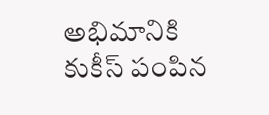అభిమానికి కుకీస్ పంపిన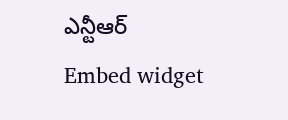ఎన్టీఆర్
Embed widget